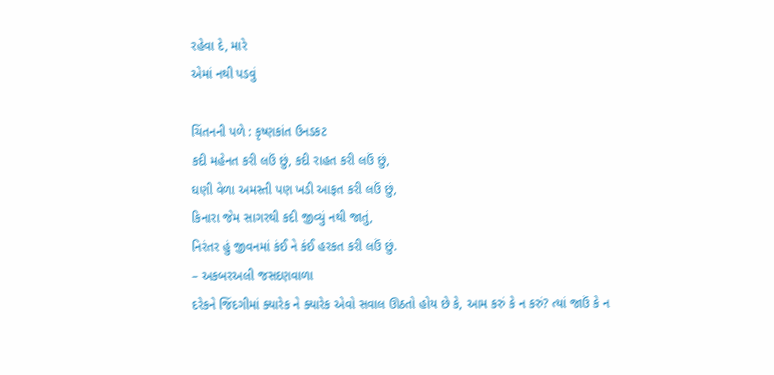રહેવા દે, મારે
એમાં નથી પડવું

ચિંતનની પળે : કૃષ્ણકાંત ઉનડકટ
કદી મહેનત કરી લઉં છું, કદી રાહત કરી લઉં છું,
ઘણી વેળા અમસ્તી પણ ખડી આફત કરી લઉં છું,
કિનારા જેમ સાગરથી કદી જીવ્યું નથી જાતું,
નિરંતર હું જીવનમાં કંઈ ને કંઈ હરકત કરી લઉં છું.
– અકબરઅલી જસદણવાળા
દરેકને જિંદગીમાં ક્યારેક ને ક્યારેક એવો સવાલ ઊઠતો હોય છે કે, આમ કરું કે ન કરું? ત્યાં જાઉં કે ન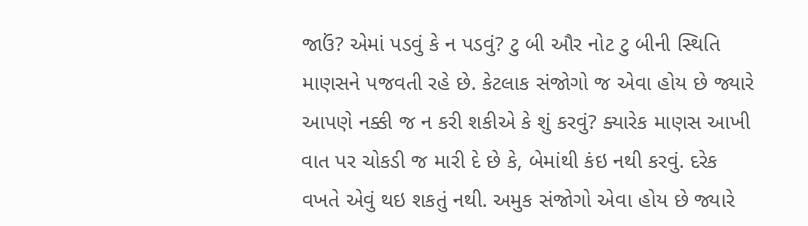જાઉં? એમાં પડવું કે ન પડવું? ટુ બી ઔર નોટ ટુ બીની સ્થિતિ માણસને પજવતી રહે છે. કેટલાક સંજોગો જ એવા હોય છે જ્યારે આપણે નક્કી જ ન કરી શકીએ કે શું કરવું? ક્યારેક માણસ આખી વાત પર ચોકડી જ મારી દે છે કે, બેમાંથી કંઇ નથી કરવું. દરેક વખતે એવું થઇ શકતું નથી. અમુક સંજોગો એવા હોય છે જ્યારે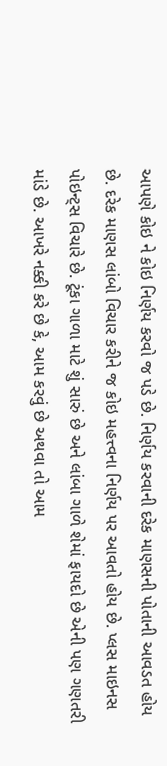આપણે કોઇ ને કોઇ નિર્ણય કરવો જ પડે છે. નિર્ણય કરવાની દરેક માણસની પોતાની આવડત હોય છે. દરેક માણસ લાંબો વિચાર કરીને જ કોઇ મહત્ત્વના નિર્ણય પર આવતો હોય છે. પ્લસ માઇનસ પોઇન્ટ્સ વિચારે છે. ટૂંકા ગાળા માટે શું સારું છે અને લાંબા ગાળે શેમાં ફાયદો છે એની પણ ગણતરી માંડે છે. આખરે નક્કી કરે છે કે, આમ કરવું છે અથવા તો આમ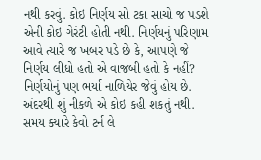નથી કરવું. કોઇ નિર્ણય સો ટકા સાચો જ પડશે એની કોઇ ગેરંટી હોતી નથી. નિર્ણયનું પરિણામ આવે ત્યારે જ ખબર પડે છે કે, આપણે જે નિર્ણય લીધો હતો એ વાજબી હતો કે નહીં? નિર્ણયોનું પણ ભર્યા નાળિયેર જેવું હોય છે. અંદરથી શું નીકળે એ કોઇ કહી શકતું નથી. સમય ક્યારે કેવો ટર્ન લે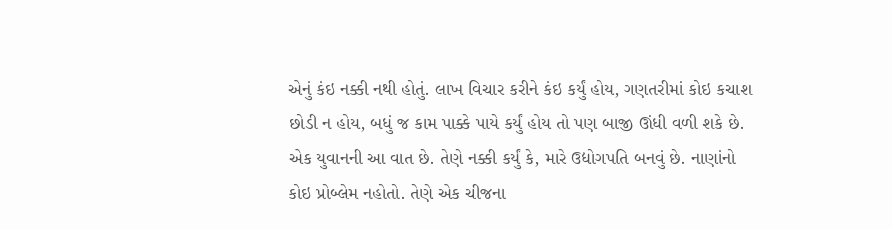એનું કંઇ નક્કી નથી હોતું. લાખ વિચાર કરીને કંઇ કર્યું હોય, ગણતરીમાં કોઇ કચાશ છોડી ન હોય, બધું જ કામ પાક્કે પાયે કર્યું હોય તો પણ બાજી ઊંધી વળી શકે છે.
એક યુવાનની આ વાત છે. તેણે નક્કી કર્યું કે, મારે ઉદ્યોગપતિ બનવું છે. નાણાંનો કોઇ પ્રોબ્લેમ નહોતો. તેણે એક ચીજના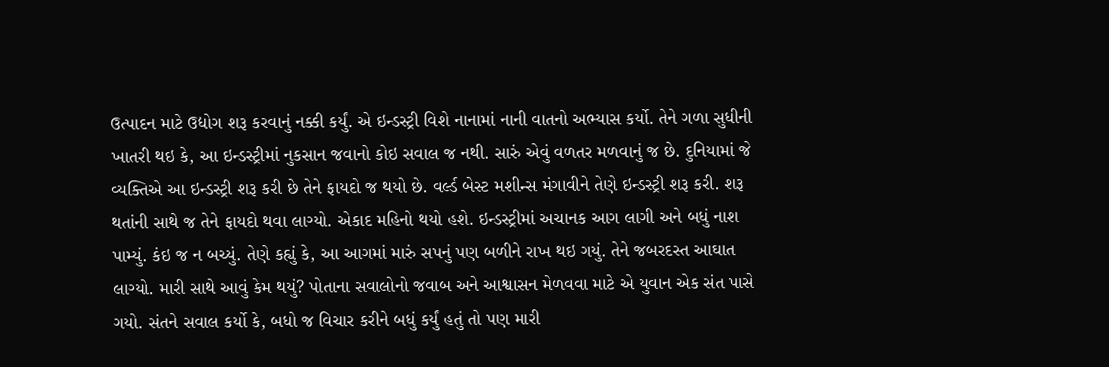ઉત્પાદન માટે ઉદ્યોગ શરૂ કરવાનું નક્કી કર્યું. એ ઇન્ડસ્ટ્રી વિશે નાનામાં નાની વાતનો અભ્યાસ કર્યો. તેને ગળા સુધીની ખાતરી થઇ કે, આ ઇન્ડસ્ટ્રીમાં નુકસાન જવાનો કોઇ સવાલ જ નથી. સારું એવું વળતર મળવાનું જ છે. દુનિયામાં જે વ્યક્તિએ આ ઇન્ડસ્ટ્રી શરૂ કરી છે તેને ફાયદો જ થયો છે. વર્લ્ડ બેસ્ટ મશીન્સ મંગાવીને તેણે ઇન્ડસ્ટ્રી શરૂ કરી. શરૂ થતાંની સાથે જ તેને ફાયદો થવા લાગ્યો. એકાદ મહિનો થયો હશે. ઇન્ડસ્ટ્રીમાં અચાનક આગ લાગી અને બધું નાશ પામ્યું. કંઇ જ ન બચ્યું. તેણે કહ્યું કે, આ આગમાં મારું સપનું પણ બળીને રાખ થઇ ગયું. તેને જબરદસ્ત આઘાત લાગ્યો. મારી સાથે આવું કેમ થયું? પોતાના સવાલોનો જવાબ અને આશ્વાસન મેળવવા માટે એ યુવાન એક સંત પાસે ગયો. સંતને સવાલ કર્યો કે, બધો જ વિચાર કરીને બધું કર્યું હતું તો પણ મારી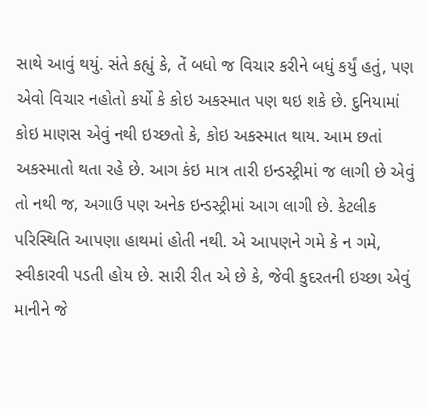સાથે આવું થયું. સંતે કહ્યું કે, તેં બધો જ વિચાર કરીને બધું કર્યું હતું, પણ એવો વિચાર નહોતો કર્યો કે કોઇ અકસ્માત પણ થઇ શકે છે. દુનિયામાં કોઇ માણસ એવું નથી ઇચ્છતો કે, કોઇ અકસ્માત થાય. આમ છતાં અકસ્માતો થતા રહે છે. આગ કંઇ માત્ર તારી ઇન્ડસ્ટ્રીમાં જ લાગી છે એવું તો નથી જ, અગાઉ પણ અનેક ઇન્ડસ્ટ્રીમાં આગ લાગી છે. કેટલીક પરિસ્થિતિ આપણા હાથમાં હોતી નથી. એ આપણને ગમે કે ન ગમે, સ્વીકારવી પડતી હોય છે. સારી રીત એ છે કે, જેવી કુદરતની ઇચ્છા એવું માનીને જે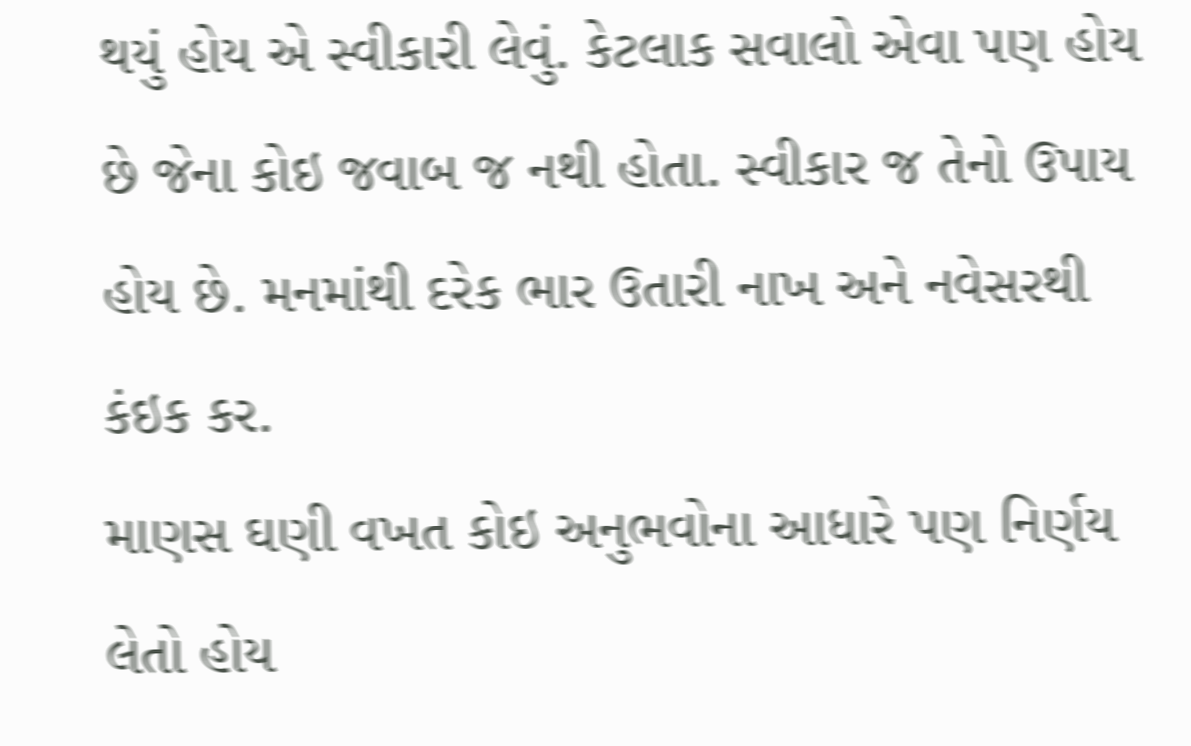થયું હોય એ સ્વીકારી લેવું. કેટલાક સવાલો એવા પણ હોય છે જેના કોઇ જવાબ જ નથી હોતા. સ્વીકાર જ તેનો ઉપાય હોય છે. મનમાંથી દરેક ભાર ઉતારી નાખ અને નવેસરથી કંઇક કર.
માણસ ઘણી વખત કોઇ અનુભવોના આધારે પણ નિર્ણય લેતો હોય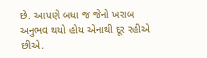છે. આપણે બધા જ જેનો ખરાબ અનુભવ થયો હોય એનાથી દૂર રહીએ છીએ.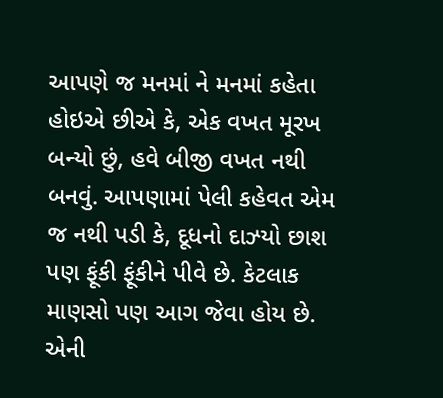આપણે જ મનમાં ને મનમાં કહેતા હોઇએ છીએ કે, એક વખત મૂરખ બન્યો છું, હવે બીજી વખત નથી બનવું. આપણામાં પેલી કહેવત એમ જ નથી પડી કે, દૂધનો દાઝ્યો છાશ પણ ફૂંકી ફૂંકીને પીવે છે. કેટલાક માણસો પણ આગ જેવા હોય છે. એની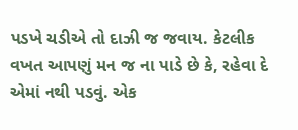પડખે ચડીએ તો દાઝી જ જવાય. કેટલીક વખત આપણું મન જ ના પાડે છે કે, રહેવા દે એમાં નથી પડવું. એક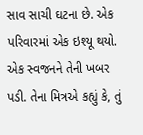સાવ સાચી ઘટના છે. એક પરિવારમાં એક ઇશ્યૂ થયો. એક સ્વજનને તેની ખબર પડી. તેના મિત્રએ કહ્યું કે, તું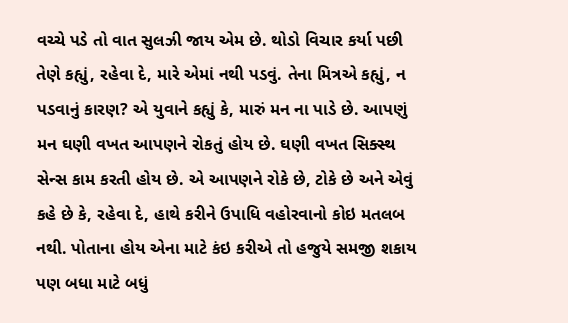વચ્ચે પડે તો વાત સુલઝી જાય એમ છે. થોડો વિચાર કર્યા પછી તેણે કહ્યું, રહેવા દે, મારે એમાં નથી પડવું. તેના મિત્રએ કહ્યું, ન પડવાનું કારણ? એ યુવાને કહ્યું કે, મારું મન ના પાડે છે. આપણું મન ઘણી વખત આપણને રોકતું હોય છે. ઘણી વખત સિક્સ્થ સેન્સ કામ કરતી હોય છે. એ આપણને રોકે છે, ટોકે છે અને એવું કહે છે કે, રહેવા દે, હાથે કરીને ઉપાધિ વહોરવાનો કોઇ મતલબ નથી. પોતાના હોય એના માટે કંઇ કરીએ તો હજુયે સમજી શકાય પણ બધા માટે બધું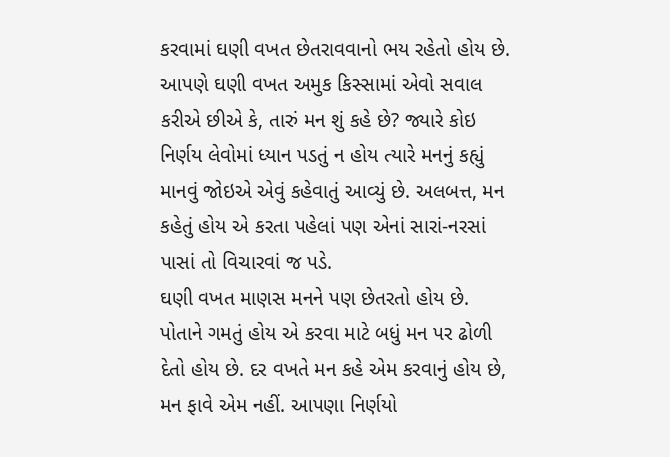કરવામાં ઘણી વખત છેતરાવવાનો ભય રહેતો હોય છે. આપણે ઘણી વખત અમુક કિસ્સામાં એવો સવાલ કરીએ છીએ કે, તારું મન શું કહે છે? જ્યારે કોઇ નિર્ણય લેવોમાં ધ્યાન પડતું ન હોય ત્યારે મનનું કહ્યું માનવું જોઇએ એવું કહેવાતું આવ્યું છે. અલબત્ત, મન કહેતું હોય એ કરતા પહેલાં પણ એનાં સારાં-નરસાં પાસાં તો વિચારવાં જ પડે.
ઘણી વખત માણસ મનને પણ છેતરતો હોય છે. પોતાને ગમતું હોય એ કરવા માટે બધું મન પર ઢોળી દેતો હોય છે. દર વખતે મન કહે એમ કરવાનું હોય છે, મન ફાવે એમ નહીં. આપણા નિર્ણયો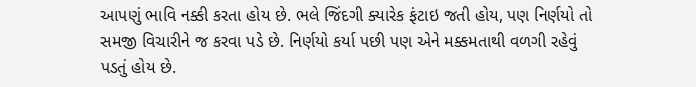આપણું ભાવિ નક્કી કરતા હોય છે. ભલે જિંદગી ક્યારેક ફંટાઇ જતી હોય, પણ નિર્ણયો તો સમજી વિચારીને જ કરવા પડે છે. નિર્ણયો કર્યા પછી પણ એને મક્કમતાથી વળગી રહેવું પડતું હોય છે.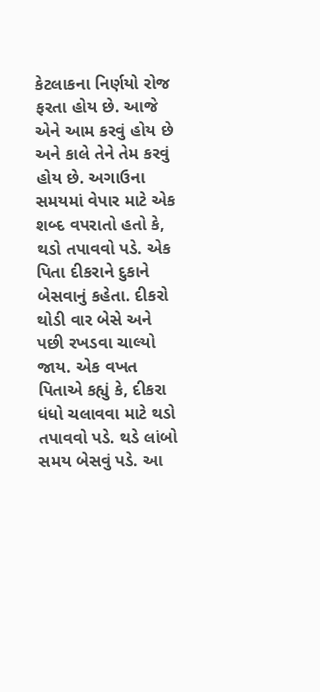કેટલાકના નિર્ણયો રોજ ફરતા હોય છે. આજે એને આમ કરવું હોય છે અને કાલે તેને તેમ કરવું હોય છે. અગાઉના સમયમાં વેપાર માટે એક શબ્દ વપરાતો હતો કે, થડો તપાવવો પડે. એક પિતા દીકરાને દુકાને બેસવાનું કહેતા. દીકરો થોડી વાર બેસે અને પછી રખડવા ચાલ્યો જાય. એક વખત પિતાએ કહ્યું કે, દીકરા ધંધો ચલાવવા માટે થડો તપાવવો પડે. થડે લાંબો સમય બેસવું પડે. આ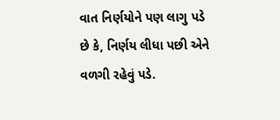વાત નિર્ણયોને પણ લાગુ પડે છે કે, નિર્ણય લીધા પછી એને વળગી રહેવું પડે.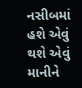નસીબમાં હશે એવું થશે એવું માનીને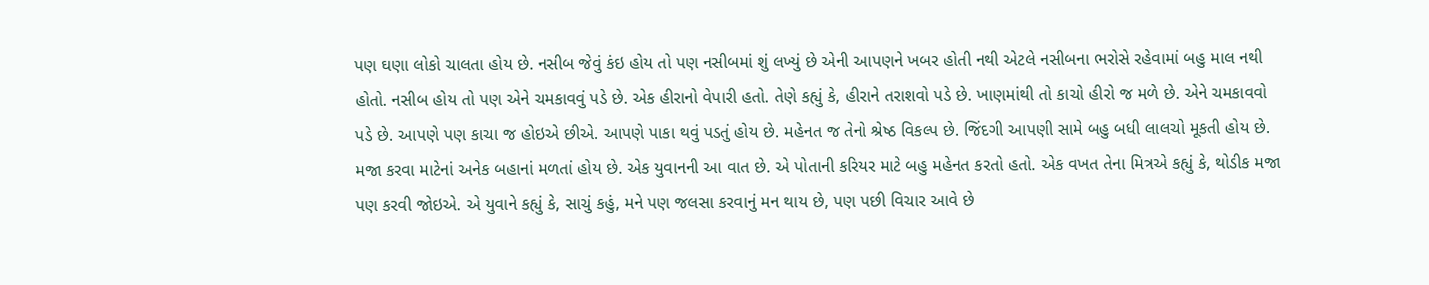પણ ઘણા લોકો ચાલતા હોય છે. નસીબ જેવું કંઇ હોય તો પણ નસીબમાં શું લખ્યું છે એની આપણને ખબર હોતી નથી એટલે નસીબના ભરોસે રહેવામાં બહુ માલ નથી હોતો. નસીબ હોય તો પણ એને ચમકાવવું પડે છે. એક હીરાનો વેપારી હતો. તેણે કહ્યું કે, હીરાને તરાશવો પડે છે. ખાણમાંથી તો કાચો હીરો જ મળે છે. એને ચમકાવવો પડે છે. આપણે પણ કાચા જ હોઇએ છીએ. આપણે પાકા થવું પડતું હોય છે. મહેનત જ તેનો શ્રેષ્ઠ વિકલ્પ છે. જિંદગી આપણી સામે બહુ બધી લાલચો મૂકતી હોય છે. મજા કરવા માટેનાં અનેક બહાનાં મળતાં હોય છે. એક યુવાનની આ વાત છે. એ પોતાની કરિયર માટે બહુ મહેનત કરતો હતો. એક વખત તેના મિત્રએ કહ્યું કે, થોડીક મજા પણ કરવી જોઇએ. એ યુવાને કહ્યું કે, સાચું કહું, મને પણ જલસા કરવાનું મન થાય છે, પણ પછી વિચાર આવે છે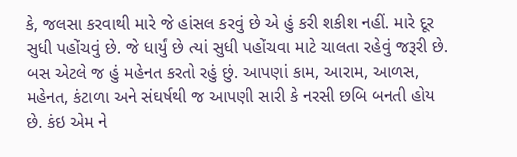કે, જલસા કરવાથી મારે જે હાંસલ કરવું છે એ હું કરી શકીશ નહીં. મારે દૂર સુધી પહોંચવું છે. જે ધાર્યું છે ત્યાં સુધી પહોંચવા માટે ચાલતા રહેવું જરૂરી છે. બસ એટલે જ હું મહેનત કરતો રહું છું. આપણાં કામ, આરામ, આળસ, મહેનત, કંટાળા અને સંઘર્ષથી જ આપણી સારી કે નરસી છબિ બનતી હોય છે. કંઇ એમ ને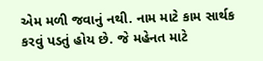એમ મળી જવાનું નથી. નામ માટે કામ સાર્થક કરવું પડતું હોય છે. જે મહેનત માટે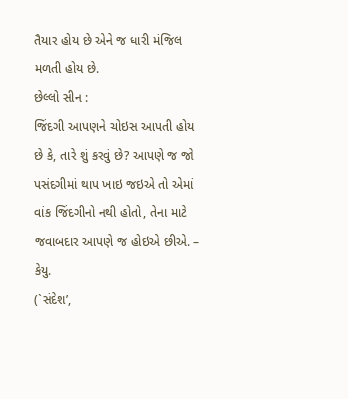તૈયાર હોય છે એને જ ધારી મંજિલ મળતી હોય છે.
છેલ્લો સીન :
જિંદગી આપણને ચોઇસ આપતી હોય છે કે, તારે શું કરવું છે? આપણે જ જો પસંદગીમાં થાપ ખાઇ જઇએ તો એમાં વાંક જિંદગીનો નથી હોતો, તેના માટે જવાબદાર આપણે જ હોઇએ છીએ. – કેયુ.
(`સંદેશ’,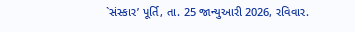`સંસ્કાર’ પૂર્તિ, તા. 25 જાન્યુઆરી 2026, રવિવાર.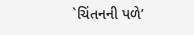`ચિંતનની પળે’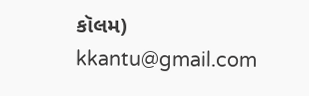કૉલમ)
kkantu@gmail.com